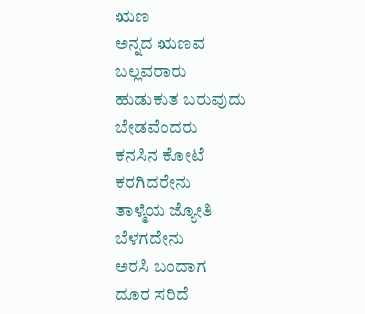ಋಣ
ಅನ್ನದ ಋಣವ
ಬಲ್ಲವರಾರು
ಹುಡುಕುತ ಬರುವುದು
ಬೇಡವೆಂದರು
ಕನಸಿನ ಕೋಟೆ
ಕರಗಿದರೇನು
ತಾಳ್ಮೆಯ ಜ್ಯೋತಿ
ಬೆಳಗದೇನು
ಅರಸಿ ಬಂದಾಗ
ದೂರ ಸರಿದೆ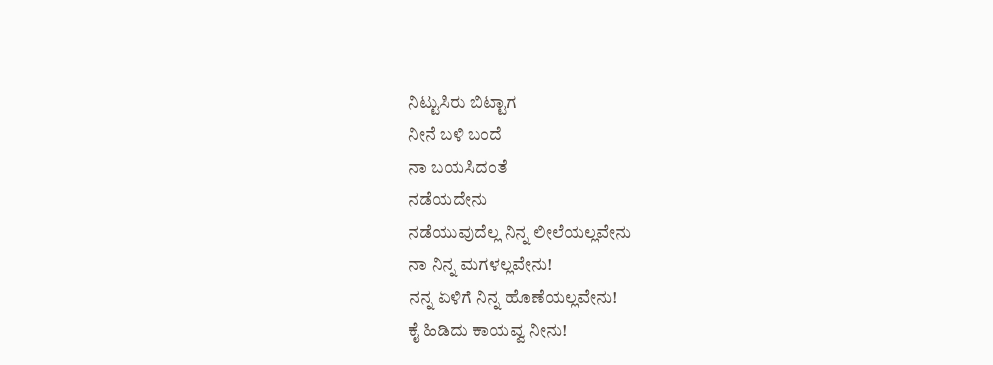ನಿಟ್ಟುಸಿರು ಬಿಟ್ಟಾಗ
ನೀನೆ ಬಳಿ ಬಂದೆ
ನಾ ಬಯಸಿದಂತೆ
ನಡೆಯದೇನು
ನಡೆಯುವುದೆಲ್ಲ ನಿನ್ನ ಲೀಲೆಯಲ್ಲವೇನು
ನಾ ನಿನ್ನ ಮಗಳಲ್ಲವೇನು!
ನನ್ನ ಏಳಿಗೆ ನಿನ್ನ ಹೊಣೆಯಲ್ಲವೇನು!
ಕೈ ಹಿಡಿದು ಕಾಯವ್ವ ನೀನು!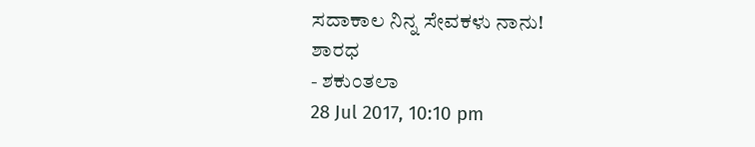ಸದಾಕಾಲ ನಿನ್ನ ಸೇವಕಳು ನಾನು!
ಶಾರಧ
- ಶಕುಂತಲಾ
28 Jul 2017, 10:10 pm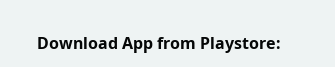Download App from Playstore: